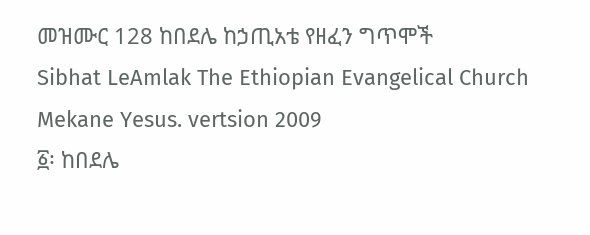መዝሙር 128 ከበደሌ ከኃጢአቴ የዘፈን ግጥሞች
Sibhat LeAmlak The Ethiopian Evangelical Church Mekane Yesus. vertsion 2009
፩፡ ከበደሌ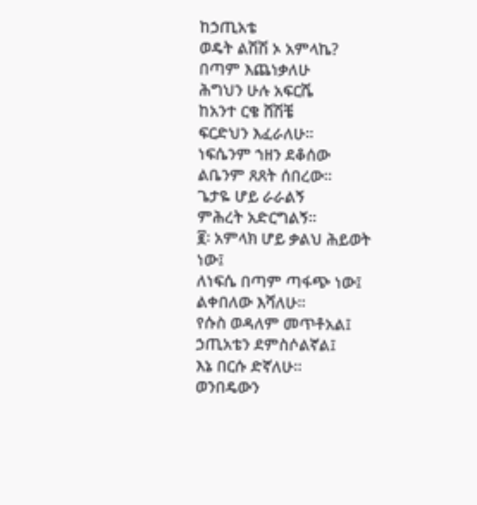ከኃጢአቴ
ወዴት ልሽሽ ኦ አምላኬ?
በጣም እጨነቃለሁ
ሕግህን ሁሉ አፍርሼ
ከአንተ ርቄ ሸሽቼ
ፍርድህን እፈራለሁ።
ነፍሴንም ኀዘን ደቆሰው
ልቤንም ጸጸት ሰበረው።
ጌታዬ ሆይ ራራልኝ
ምሕረት አድርግልኝ።
፪፡ አምላክ ሆይ ቃልህ ሕይወት ነው፤
ለነፍሴ በጣም ጣፋጭ ነው፤
ልቀበለው እሻለሁ።
የሱስ ወዳለም መጥቶአል፤
ኃጢአቴን ደምስሶልኛል፤
እኔ በርሱ ድኛለሁ።
ወንበዴውን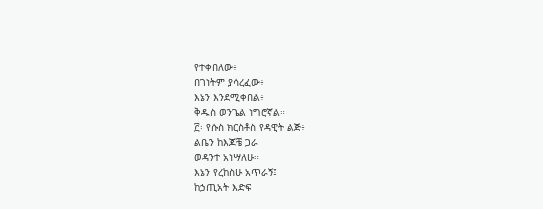የተቀበለው፥
በገነትም ያሳረፈው፥
እኔን እንደሚቀበል፥
ቅዱስ ወንጌል ነግሮኛል።
፫፡ የሱስ ክርስቶስ የዳዊት ልጅ፥
ልቤን ከእጆቼ ጋራ
ወዳንተ አነሣለሁ።
እኔን የረከስሁ አጥራኝ፤
ከኃጢአት እድፍ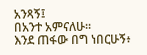አንጻኝ፤
በአንተ አምናለሁ።
እንደ ጠፋው በግ ነበርሁኝ፥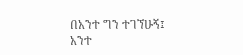በአንተ ግን ተገኘሁኝ፤
አንተ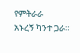የምትራራ
አኑረኝ ካንተ ጋራ።